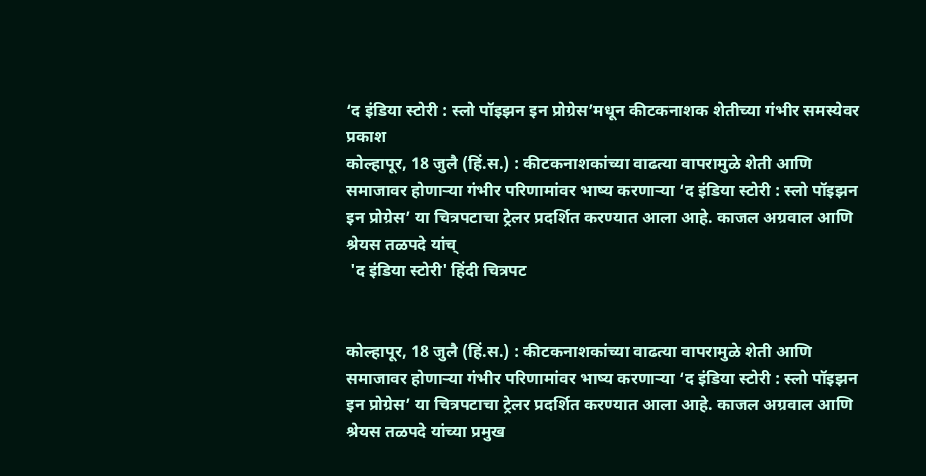‘द इंडिया स्टोरी : स्लो पॉइझन इन प्रोग्रेस’मधून कीटकनाशक शेतीच्या गंभीर समस्येवर प्रकाश
कोल्हापूर, 18 जुलै (हिं.स.) : कीटकनाशकांच्या वाढत्या वापरामुळे शेती आणि समाजावर होणाऱ्या गंभीर परिणामांवर भाष्य करणाऱ्या ‘द इंडिया स्टोरी : स्लो पॉइझन इन प्रोग्रेस’ या चित्रपटाचा ट्रेलर प्रदर्शित करण्यात आला आहे. काजल अग्रवाल आणि श्रेयस तळपदे यांच्
 'द इंडिया स्टोरी' हिंदी चित्रपट


कोल्हापूर, 18 जुलै (हिं.स.) : कीटकनाशकांच्या वाढत्या वापरामुळे शेती आणि समाजावर होणाऱ्या गंभीर परिणामांवर भाष्य करणाऱ्या ‘द इंडिया स्टोरी : स्लो पॉइझन इन प्रोग्रेस’ या चित्रपटाचा ट्रेलर प्रदर्शित करण्यात आला आहे. काजल अग्रवाल आणि श्रेयस तळपदे यांच्या प्रमुख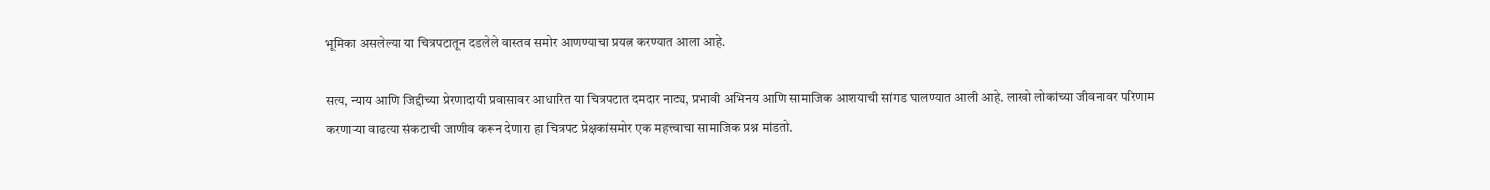भूमिका असलेल्या या चित्रपटातून दडलेले वास्तव समोर आणण्याचा प्रयत्न करण्यात आला आहे.

सत्य, न्याय आणि जिद्दीच्या प्रेरणादायी प्रवासावर आधारित या चित्रपटात दमदार नाट्य, प्रभावी अभिनय आणि सामाजिक आशयाची सांगड घालण्यात आली आहे. लाखो लोकांच्या जीवनावर परिणाम करणाऱ्या वाढत्या संकटाची जाणीव करून देणारा हा चित्रपट प्रेक्षकांसमोर एक महत्त्वाचा सामाजिक प्रश्न मांडतो.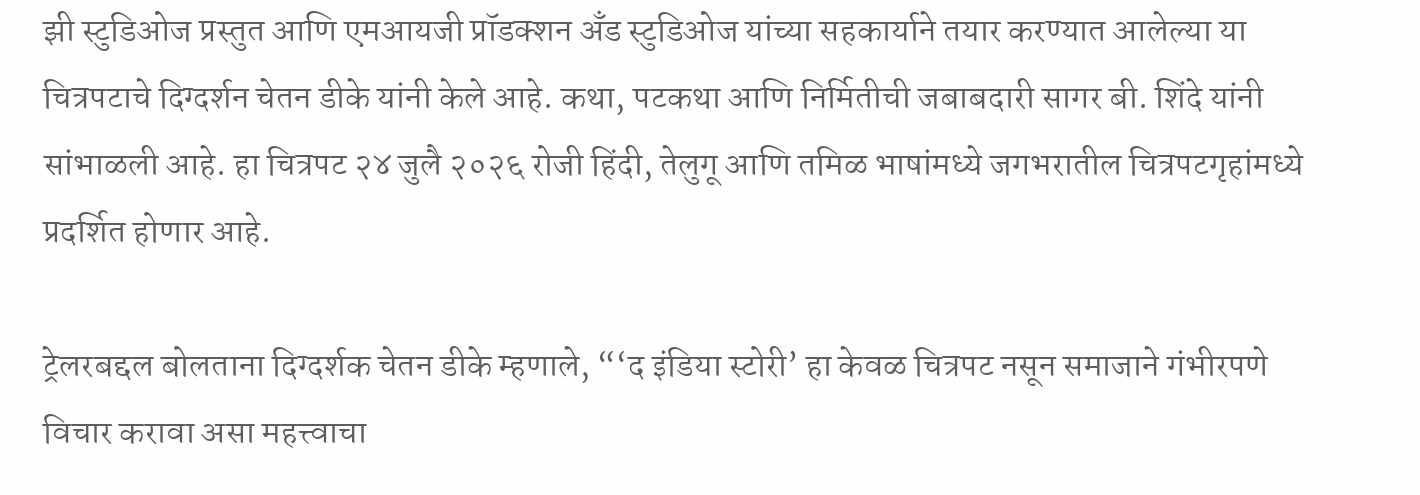झी स्टुडिओज प्रस्तुत आणि एमआयजी प्रॉडक्शन अँड स्टुडिओज यांच्या सहकार्याने तयार करण्यात आलेल्या या चित्रपटाचे दिग्दर्शन चेतन डीके यांनी केले आहे. कथा, पटकथा आणि निर्मितीची जबाबदारी सागर बी. शिंदे यांनी सांभाळली आहे. हा चित्रपट २४ जुलै २०२६ रोजी हिंदी, तेलुगू आणि तमिळ भाषांमध्ये जगभरातील चित्रपटगृहांमध्ये प्रदर्शित होणार आहे.

ट्रेलरबद्दल बोलताना दिग्दर्शक चेतन डीके म्हणाले, “‘द इंडिया स्टोरी’ हा केवळ चित्रपट नसून समाजाने गंभीरपणे विचार करावा असा महत्त्वाचा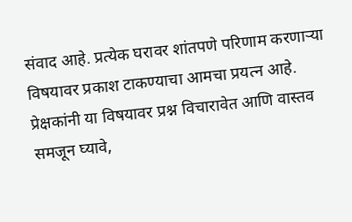संवाद आहे. प्रत्येक घरावर शांतपणे परिणाम करणाऱ्या विषयावर प्रकाश टाकण्याचा आमचा प्रयत्न आहे. प्रेक्षकांनी या विषयावर प्रश्न विचारावेत आणि वास्तव समजून घ्यावे,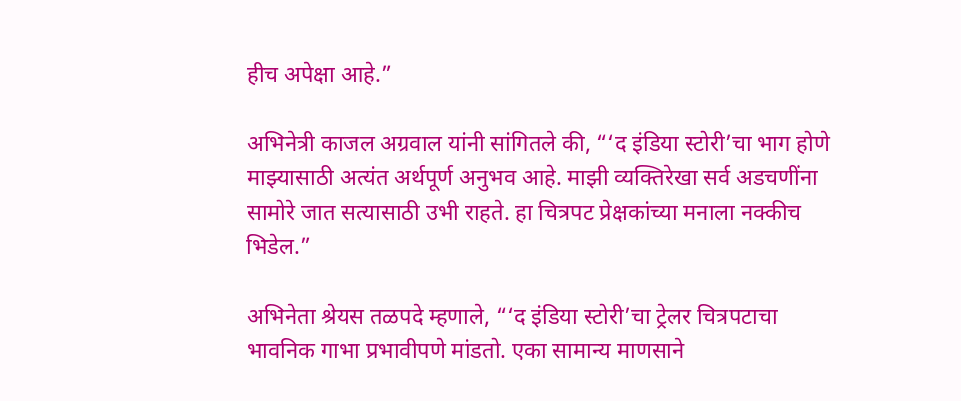हीच अपेक्षा आहे.”

अभिनेत्री काजल अग्रवाल यांनी सांगितले की, “‘द इंडिया स्टोरी’चा भाग होणे माझ्यासाठी अत्यंत अर्थपूर्ण अनुभव आहे. माझी व्यक्तिरेखा सर्व अडचणींना सामोरे जात सत्यासाठी उभी राहते. हा चित्रपट प्रेक्षकांच्या मनाला नक्कीच भिडेल.”

अभिनेता श्रेयस तळपदे म्हणाले, “‘द इंडिया स्टोरी’चा ट्रेलर चित्रपटाचा भावनिक गाभा प्रभावीपणे मांडतो. एका सामान्य माणसाने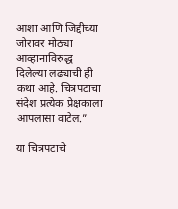आशा आणि जिद्दीच्या जोरावर मोठ्या आव्हानाविरुद्ध दिलेल्या लढ्याची ही कथा आहे. चित्रपटाचा संदेश प्रत्येक प्रेक्षकाला आपलासा वाटेल.”

या चित्रपटाचे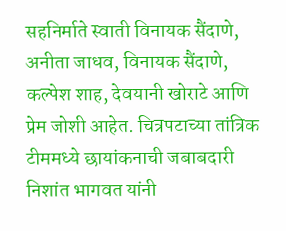सहनिर्माते स्वाती विनायक सैंदाणे, अनीता जाधव, विनायक सैंदाणे, कल्पेश शाह, देवयानी खोराटे आणि प्रेम जोशी आहेत. चित्रपटाच्या तांत्रिक टीममध्ये छायांकनाची जबाबदारी निशांत भागवत यांनी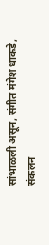सांभाळली असून, संगीत मंगेश धाकडे, संकलन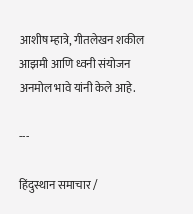आशीष म्हात्रे, गीतलेखन शकील आझमी आणि ध्वनी संयोजन अनमोल भावे यांनी केले आहे.

---

हिंदुस्थान समाचार /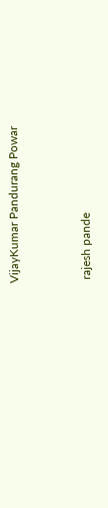VijayKumar Pandurang Powar


 rajesh pande